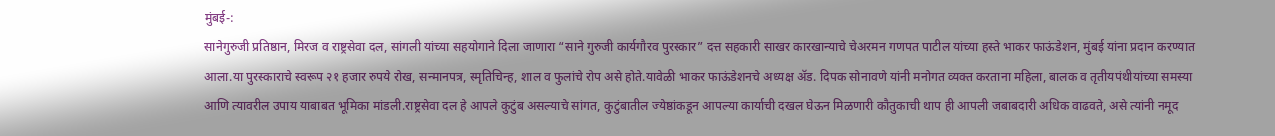मुंबई-:
सानेगुरुजी प्रतिष्ठान, मिरज व राष्ट्रसेवा दल, सांगली यांच्या सहयोगाने दिला जाणारा “साने गुरुजी कार्यगौरव पुरस्कार” दत्त सहकारी साखर कारखान्याचे चेअरमन गणपत पाटील यांच्या हस्ते भाकर फाऊंडेशन, मुंबई यांना प्रदान करण्यात आला.या पुरस्काराचे स्वरूप २१ हजार रुपये रोख, सन्मानपत्र, स्मृतिचिन्ह, शाल व फुलांचे रोप असे होते.यावेळी भाकर फाऊंडेशनचे अध्यक्ष ॲड. दिपक सोनावणे यांनी मनोगत व्यक्त करताना महिला, बालक व तृतीयपंथीयांच्या समस्या आणि त्यावरील उपाय याबाबत भूमिका मांडली.राष्ट्रसेवा दल हे आपले कुटुंब असल्याचे सांगत, कुटुंबातील ज्येष्ठांकडून आपल्या कार्याची दखल घेऊन मिळणारी कौतुकाची थाप ही आपली जबाबदारी अधिक वाढवते, असे त्यांनी नमूद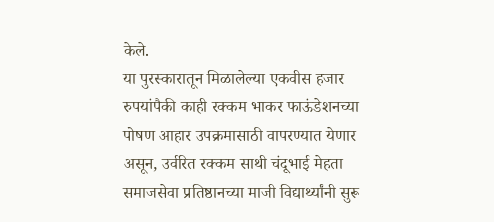केले.
या पुरस्कारातून मिळालेल्या एकवीस हजार रुपयांपैकी काही रक्कम भाकर फाऊंडेशनच्या पोषण आहार उपक्रमासाठी वापरण्यात येणार असून, उर्वरित रक्कम साथी चंदूभाई मेहता समाजसेवा प्रतिष्ठानच्या माजी विद्यार्थ्यांनी सुरू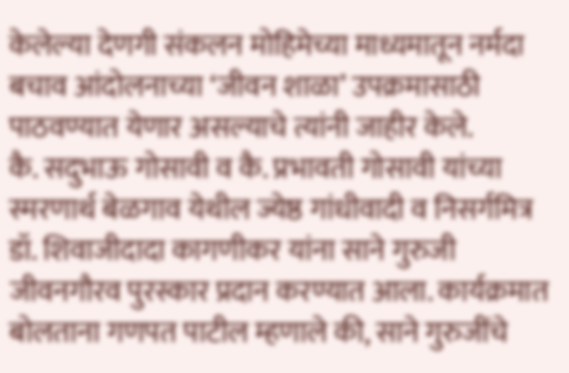केलेल्या देणगी संकलन मोहिमेच्या माध्यमातून नर्मदा बचाव आंदोलनाच्या ‘जीवन शाळा’ उपक्रमासाठी पाठवण्यात येणार असल्याचे त्यांनी जाहीर केले.
कै. सदुभाऊ गोसावी व कै. प्रभावती गोसावी यांच्या स्मरणार्थ बेळगाव येथील ज्येष्ठ गांधीवादी व निसर्गमित्र डॉ. शिवाजीदादा कागणीकर यांना साने गुरुजी जीवनगौरव पुरस्कार प्रदान करण्यात आला. कार्यक्रमात बोलताना गणपत पाटील म्हणाले की, साने गुरुजींचे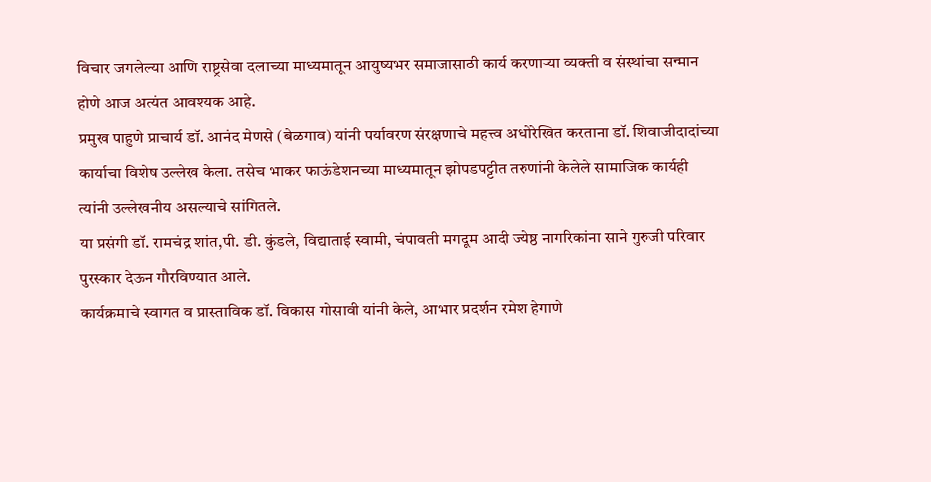विचार जगलेल्या आणि राष्ट्रसेवा दलाच्या माध्यमातून आयुष्यभर समाजासाठी कार्य करणाऱ्या व्यक्ती व संस्थांचा सन्मान होणे आज अत्यंत आवश्यक आहे.
प्रमुख पाहुणे प्राचार्य डॉ. आनंद मेणसे (बेळगाव) यांनी पर्यावरण संरक्षणाचे महत्त्व अधोरेखित करताना डॉ. शिवाजीदादांच्या कार्याचा विशेष उल्लेख केला. तसेच भाकर फाऊंडेशनच्या माध्यमातून झोपडपट्टीत तरुणांनी केलेले सामाजिक कार्यही त्यांनी उल्लेखनीय असल्याचे सांगितले.
या प्रसंगी डॉ. रामचंद्र शांत,पी. डी. कुंडले, विद्याताई स्वामी, चंपावती मगदूम आदी ज्येष्ठ नागरिकांना साने गुरुजी परिवार पुरस्कार देऊन गौरविण्यात आले.
कार्यक्रमाचे स्वागत व प्रास्ताविक डॉ. विकास गोसावी यांनी केले, आभार प्रदर्शन रमेश हेगाणे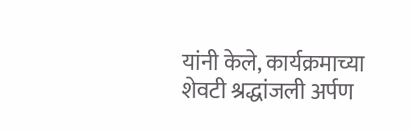यांनी केले, कार्यक्रमाच्या शेवटी श्रद्धांजली अर्पण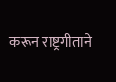करून राष्ट्रगीताने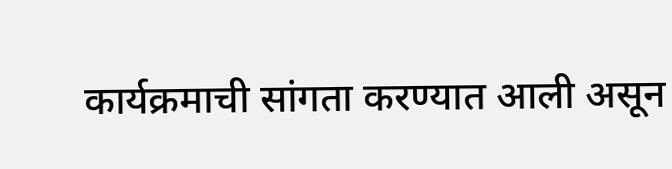कार्यक्रमाची सांगता करण्यात आली असून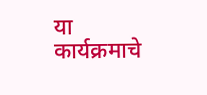या कार्यक्रमाचे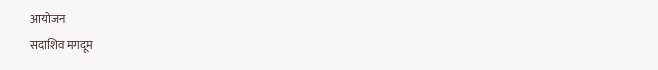आयोजन
सदाशिव मगदूम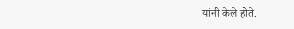यांनी केले होते.